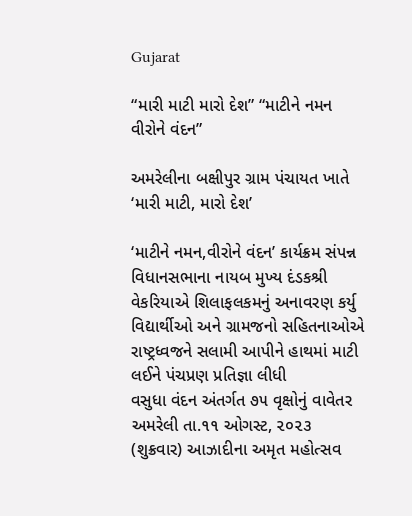Gujarat

“મારી માટી મારો દેશ” “માટીને નમન વીરોને વંદન”

અમરેલીના બક્ષીપુર ગ્રામ પંચાયત ખાતે ‘મારી માટી, મારો દેશ’

‘માટીને નમન,વીરોને વંદન’ કાર્યક્રમ સંપન્ન
વિધાનસભાના નાયબ મુખ્ય દંડકશ્રી વેકરિયાએ શિલાફલકમનું અનાવરણ કર્યુ
વિદ્યાર્થીઓ અને ગ્રામજનો સહિતનાઓએ રાષ્ટ્રધ્વજને સલામી આપીને હાથમાં માટી લઈને પંચપ્રણ પ્રતિજ્ઞા લીધી
વસુધા વંદન અંતર્ગત ૭૫ વૃક્ષોનું વાવેતર
અમરેલી તા.૧૧ ઓગસ્ટ, ૨૦૨૩ (શુક્રવાર) આઝાદીના અમૃત મહોત્સવ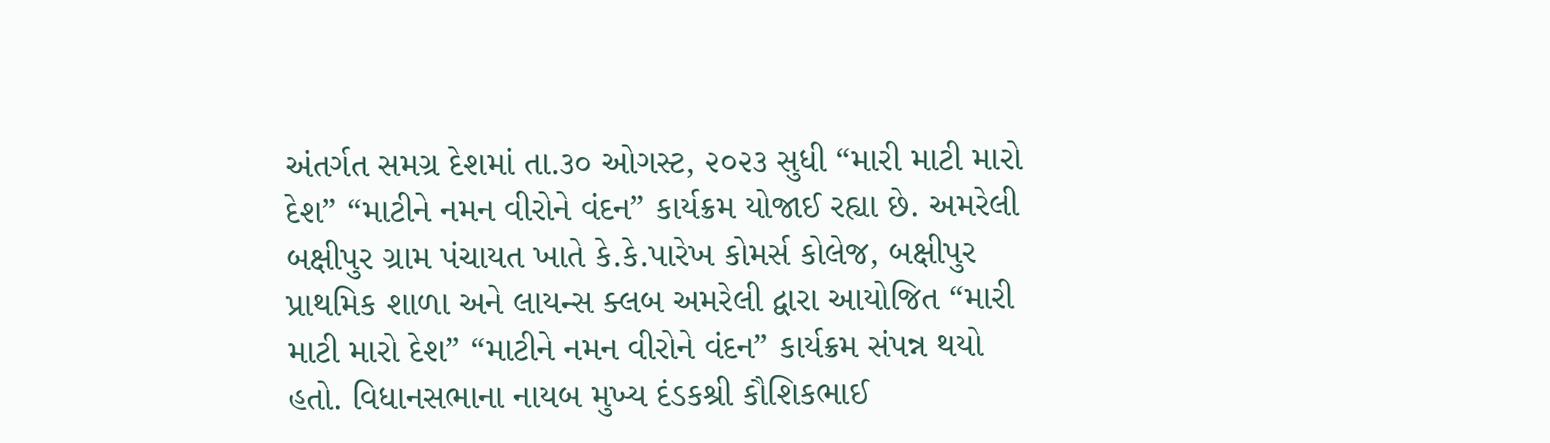અંતર્ગત સમગ્ર દેશમાં તા.૩૦ ઓગસ્ટ, ૨૦૨૩ સુધી “મારી માટી મારો દેશ” “માટીને નમન વીરોને વંદન” કાર્યક્રમ યોજાઈ રહ્યા છે. અમરેલી બક્ષીપુર ગ્રામ પંચાયત ખાતે કે.કે.પારેખ કોમર્સ કોલેજ, બક્ષીપુર પ્રાથમિક શાળા અને લાયન્સ ક્લબ અમરેલી દ્વારા આયોજિત “મારી માટી મારો દેશ” “માટીને નમન વીરોને વંદન” કાર્યક્રમ સંપન્ન થયો હતો. વિધાનસભાના નાયબ મુખ્ય દંડકશ્રી કૌશિકભાઈ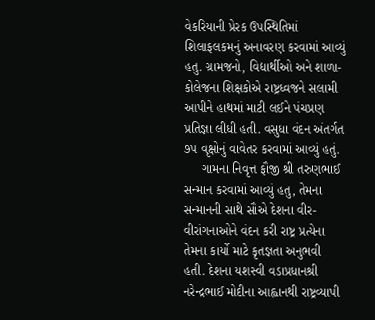વેકરિયાની પ્રેરક ઉપસ્થિતિમાં શિલાફલકમનું અનાવરણ કરવામાં આવ્યું હતુ. ગ્રામજનો, વિદ્યાર્થીઓ અને શાળા-કોલેજના શિક્ષકોએ રાષ્ટ્રધ્વજને સલામી આપીને હાથમાં માટી લઈને પંચપ્રણ પ્રતિજ્ઞા લીધી હતી. વસુધા વંદન અંતર્ગત ૭૫ વૃક્ષોનું વાવેતર કરવામાં આવ્યું હતું.
     ગામના નિવૃત્ત ફૌજી શ્રી તરુણભાઈ સન્માન કરવામાં આવ્યું હતુ, તેમના સન્માનની સાથે સૌએ દેશના વીર-વીરાંગનાઓને વંદન કરી રાષ્ટ્ર પ્રત્યેના તેમના કાર્યો માટે કૃતજ્ઞતા અનુભવી હતી. દેશના યશસ્વી વડાપ્રધાનશ્રી નરેન્દ્રભાઈ મોદીના આહ્વાનથી રાષ્ટ્રવ્યાપી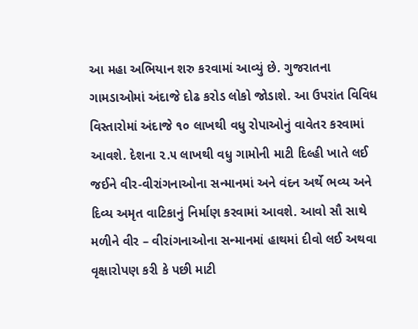આ મહા અભિયાન શરુ કરવામાં આવ્યું છે. ગુજરાતના ગામડાઓમાં અંદાજે દોઢ કરોડ લોકો જોડાશે. આ ઉપરાંત વિવિધ વિસ્તારોમાં અંદાજે ૧૦ લાખથી વધુ રોપાઓનું વાવેતર કરવામાં આવશે. દેશના ૨.૫ લાખથી વધુ ગામોની માટી દિલ્હી ખાતે લઈ જઈને વીર-વીરાંગનાઓના સન્માનમાં અને વંદન અર્થે ભવ્ય અને દિવ્ય અમૃત વાટિકાનું નિર્માણ કરવામાં આવશે. આવો સૌ સાથે મળીને વીર – વીરાંગનાઓના સન્માનમાં હાથમાં દીવો લઈ અથવા વૃક્ષારોપણ કરી કે પછી માટી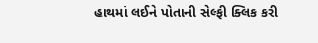હાથમાં લઈને પોતાની સેલ્ફી ક્લિક કરી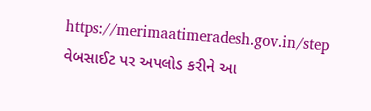https://merimaatimeradesh.gov.in/step વેબસાઈટ પર અપલોડ કરીને આ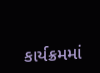કાર્યક્રમમાં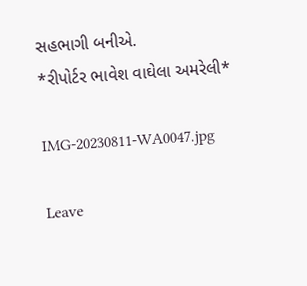સહભાગી બનીએ.
*રીપોર્ટર ભાવેશ વાઘેલા અમરેલી*

IMG-20230811-WA0047.jpg

Leave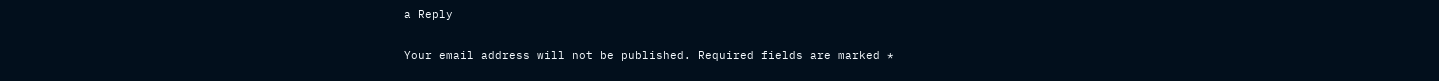a Reply

Your email address will not be published. Required fields are marked *